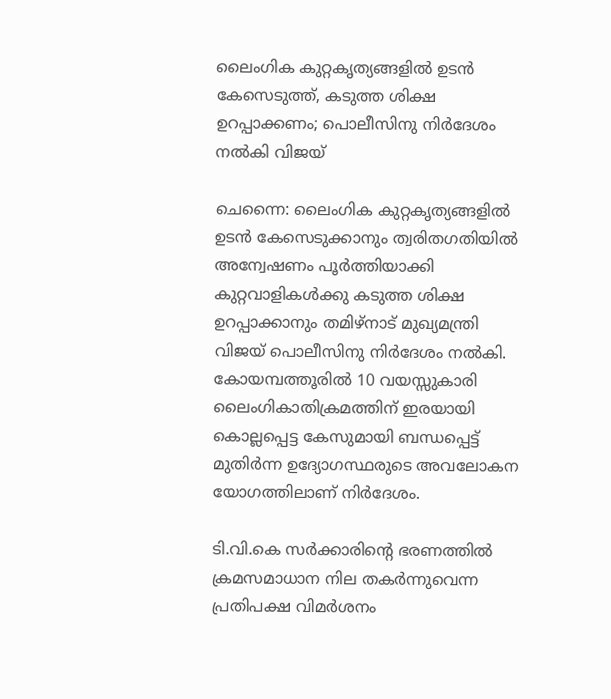ലൈംഗിക കുറ്റകൃത്യങ്ങളിൽ ഉടൻ കേസെടുത്ത്, കടുത്ത ശിക്ഷ ഉറപ്പാക്കണം; പൊലീസിനു നിർദേശം നൽകി വിജയ്

ചെന്നൈ: ലൈംഗിക കുറ്റകൃത്യങ്ങളിൽ ഉടൻ കേസെടുക്കാനും ത്വരിതഗതിയിൽ അന്വേഷണം പൂർത്തിയാക്കി കുറ്റവാളികൾക്കു കടുത്ത ശിക്ഷ ഉറപ്പാക്കാനും തമിഴ്‌നാട് മുഖ്യമന്ത്രി വിജയ് പൊലീസിനു നിർദേശം നൽകി. കോയമ്പത്തൂരിൽ 10 വയസ്സുകാരി ലൈംഗികാതിക്രമത്തിന് ഇരയായി കൊല്ലപ്പെട്ട കേസുമായി ബന്ധപ്പെട്ട് മുതിർന്ന ഉദ്യോഗസ്ഥരുടെ അവലോകന യോഗത്തിലാണ് നിർദേശം.

ടി.വി.കെ സർക്കാരിന്റെ ഭരണത്തിൽ ക്രമസമാധാന നില തകർന്നുവെന്ന പ്രതിപക്ഷ വിമർശനം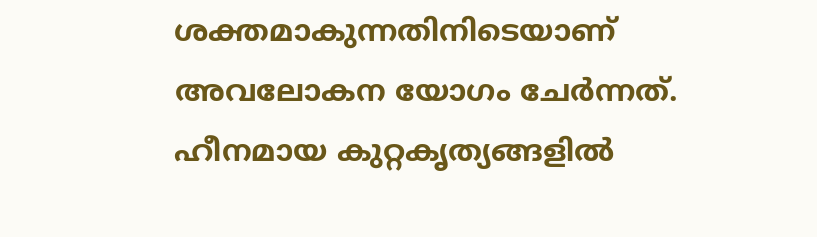ശക്തമാകുന്നതിനിടെയാണ് അവലോകന യോഗം ചേർന്നത്. ഹീനമായ കുറ്റകൃത്യങ്ങളിൽ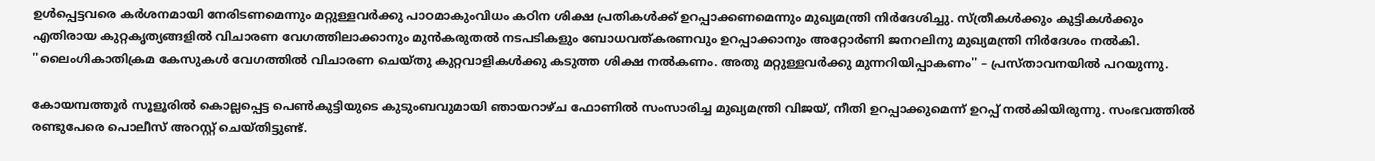ഉൾപ്പെട്ടവരെ കർശനമായി നേരിടണമെന്നും മറ്റുള്ളവർക്കു പാഠമാകുംവിധം കഠിന ശിക്ഷ പ്രതികൾക്ക് ഉറപ്പാക്കണമെന്നും മുഖ്യമന്ത്രി നിർദേശിച്ചു. സ്ത്രീകൾക്കും കുട്ടികൾക്കും എതിരായ കുറ്റകൃത്യങ്ങളിൽ വിചാരണ വേഗത്തിലാക്കാനും മുൻകരുതൽ നടപടികളും ബോധവത്കരണവും ഉറപ്പാക്കാനും അറ്റോർണി ജനറലിനു മുഖ്യമന്ത്രി നിർദേശം നൽകി. ''ലൈംഗികാതിക്രമ കേസുകൾ വേഗത്തിൽ വിചാരണ ചെയ്തു കുറ്റവാളികൾക്കു കടുത്ത ശിക്ഷ നൽകണം. അതു മറ്റുള്ളവർക്കു മുന്നറിയിപ്പാകണം'' – പ്രസ്താവനയിൽ പറയുന്നു.

കോയമ്പത്തൂർ സൂളൂരിൽ കൊല്ലപ്പെട്ട പെൺകുട്ടിയുടെ കുടുംബവുമായി ഞായറാഴ്ച ഫോണിൽ സംസാരിച്ച മുഖ്യമന്ത്രി വിജയ്, നീതി ഉറപ്പാക്കുമെന്ന് ഉറപ്പ് നൽകിയിരുന്നു. സംഭവത്തിൽ രണ്ടുപേരെ പൊലീസ് അറസ്റ്റ് ചെയ്തിട്ടുണ്ട്.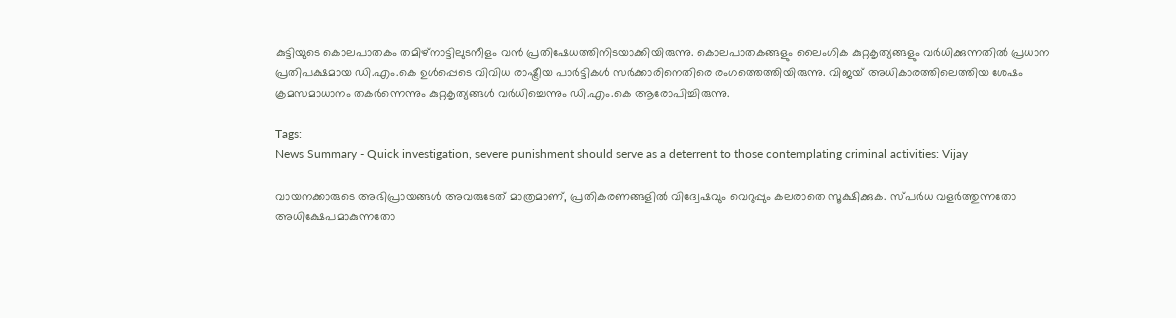കുട്ടിയുടെ കൊലപാതകം തമിഴ്‌നാട്ടിലുടനീളം വൻ പ്രതിഷേധത്തിനിടയാക്കിയിരുന്നു. കൊലപാതകങ്ങളും ലൈംഗിക കുറ്റകൃത്യങ്ങളും വർധിക്കുന്നതിൽ പ്രധാന പ്രതിപക്ഷമായ ഡി.എം.കെ ഉൾപ്പെടെ വിവിധ രാഷ്ട്രീയ പാർട്ടികൾ സർക്കാരിനെതിരെ രംഗത്തെത്തിയിരുന്നു. വിജയ് അധികാരത്തിലെത്തിയ ശേഷം ക്രമസമാധാനം തകർന്നെന്നും കുറ്റകൃത്യങ്ങൾ വർധിച്ചെന്നും ഡി.എം.കെ ആരോപിച്ചിരുന്നു.

Tags:
News Summary - Quick investigation, severe punishment should serve as a deterrent to those contemplating criminal activities: Vijay

വായനക്കാരുടെ അഭിപ്രായങ്ങള്‍ അവരുടേത് മാത്രമാണ്, പ്രതികരണങ്ങളിൽ വിദ്വേഷവും വെറുപ്പും കലരാതെ സൂക്ഷിക്കുക. സ്പർധ വളർത്തുന്നതോ അധിക്ഷേപമാകുന്നതോ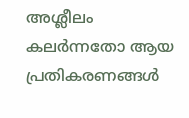അശ്ലീലം കലർന്നതോ ആയ പ്രതികരണങ്ങൾ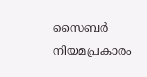സൈബർ നിയമപ്രകാരം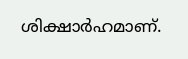ശിക്ഷാർഹമാണ്.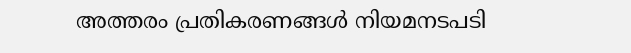അത്തരം പ്രതികരണങ്ങൾ നിയമനടപടി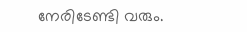നേരിടേണ്ടി വരും.